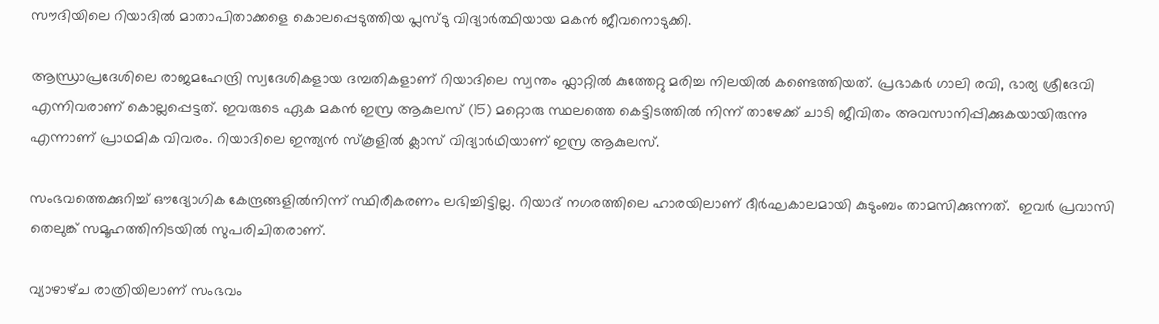സൗദിയിലെ റിയാദിൽ മാതാപിതാക്കളെ കൊലപ്പെടുത്തിയ പ്ലസ്ടു വിദ്യാർത്ഥിയായ മകൻ ജീവനൊടുക്കി.

ആന്ധ്രാപ്രദേശിലെ രാജമഹേന്ദ്രി സ്വദേശികളായ ദമ്പതികളാണ് റിയാദിലെ സ്വന്തം ഫ്ലാറ്റിൽ കുത്തേറ്റു മരിച്ച നിലയിൽ കണ്ടെത്തിയത്. പ്രഭാകർ ഗാലി രവി, ഭാര്യ ശ്രീദേവി എന്നിവരാണ് കൊല്ലപ്പെട്ടത്. ഇവരുടെ ഏക മകൻ ഇസ്ര ആകുലസ് (15) മറ്റൊരു സ്ഥലത്തെ കെട്ടിടത്തിൽ നിന്ന് താഴേക്ക് ചാടി ജീവിതം അവസാനിപ്പിക്കുകയായിരുന്നു എന്നാണ് പ്രാഥമിക വിവരം. റിയാദിലെ ഇന്ത്യൻ സ്‌കൂളിൽ ക്ലാസ് വിദ്യാർഥിയാണ് ഇസ്ര ആകുലസ്.

സംഭവത്തെക്കുറിച്ച് ഔദ്യോഗിക കേന്ദ്രങ്ങളിൽനിന്ന് സ്ഥിരീകരണം ലഭിച്ചിട്ടില്ല. റിയാദ് നഗരത്തിലെ ഹാരയിലാണ് ദീർഘകാലമായി കുടുംബം താമസിക്കുന്നത്.  ഇവർ പ്രവാസി തെലുങ്ക് സമൂഹത്തിനിടയിൽ സുപരിചിതരാണ്.

വ്യാഴാഴ്‌ച രാത്രിയിലാണ് സംഭവം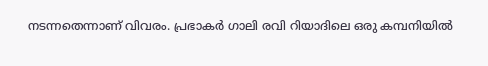നടന്നതെന്നാണ് വിവരം. പ്രഭാകർ ഗാലി രവി റിയാദിലെ ഒരു കമ്പനിയിൽ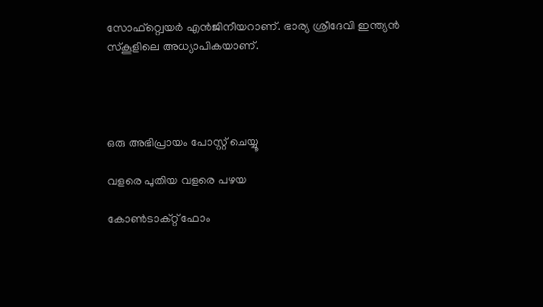സോഫ്റ്റ്വെയർ എൻജിനീയറാണ്. ഭാര്യ ശ്രീദേവി ഇന്ത്യൻ സ്കൂളിലെ അധ്യാപികയാണ്.




ഒരു അഭിപ്രായം പോസ്റ്റ് ചെയ്യൂ

വളരെ പുതിയ വളരെ പഴയ

കോൺടാക്റ്റ് ഫോം